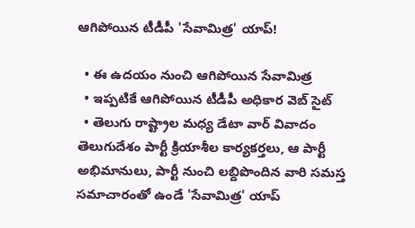ఆగిపోయిన టీడీపీ 'సేవామిత్ర' యాప్!

  • ఈ ఉదయం నుంచి ఆగిపోయిన సేవామిత్ర
  • ఇప్పటికే ఆగిపోయిన టీడీపీ అధికార వెబ్ సైట్
  • తెలుగు రాష్ట్రాల మధ్య డేటా వార్ వివాదం
తెలుగుదేశం పార్టీ క్రియాశీల కార్యకర్తలు, ఆ పార్టీ అభిమానులు, పార్టీ నుంచి లబ్దిపొందిన వారి సమస్త సమాచారంతో ఉండే 'సేవామిత్ర' యాప్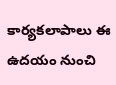కార్యకలాపాలు ఈ ఉదయం నుంచి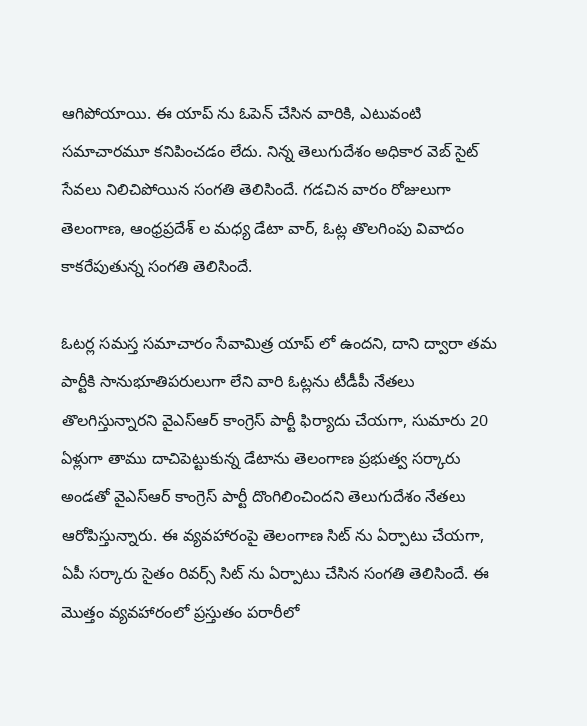ఆగిపోయాయి. ఈ యాప్ ను ఓపెన్ చేసిన వారికి, ఎటువంటి సమాచారమూ కనిపించడం లేదు. నిన్న తెలుగుదేశం అధికార వెబ్ సైట్ సేవలు నిలిచిపోయిన సంగతి తెలిసిందే. గడచిన వారం రోజులుగా తెలంగాణ, ఆంధ్రప్రదేశ్ ల మధ్య డేటా వార్, ఓట్ల తొలగింపు వివాదం కాకరేపుతున్న సంగతి తెలిసిందే.

ఓటర్ల సమస్త సమాచారం సేవామిత్ర యాప్ లో ఉందని, దాని ద్వారా తమ పార్టీకి సానుభూతిపరులుగా లేని వారి ఓట్లను టీడీపీ నేతలు తొలగిస్తున్నారని వైఎస్ఆర్ కాంగ్రెస్ పార్టీ ఫిర్యాదు చేయగా, సుమారు 20 ఏళ్లుగా తాము దాచిపెట్టుకున్న డేటాను తెలంగాణ ప్రభుత్వ సర్కారు అండతో వైఎస్ఆర్ కాంగ్రెస్ పార్టీ దొంగిలించిందని తెలుగుదేశం నేతలు ఆరోపిస్తున్నారు. ఈ వ్యవహారంపై తెలంగాణ సిట్ ను ఏర్పాటు చేయగా, ఏపీ సర్కారు సైతం రివర్స్ సిట్ ను ఏర్పాటు చేసిన సంగతి తెలిసిందే. ఈ మొత్తం వ్యవహారంలో ప్రస్తుతం పరారీలో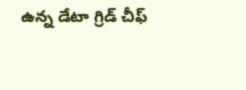ఉన్న డేటా గ్రిడ్ చీఫ్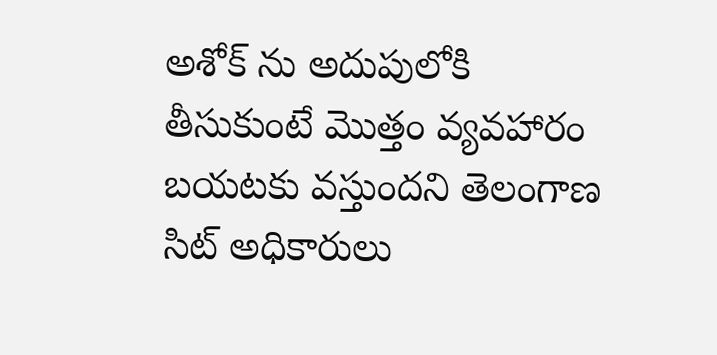అశోక్ ను అదుపులోకి తీసుకుంటే మొత్తం వ్యవహారం బయటకు వస్తుందని తెలంగాణ సిట్ అధికారులు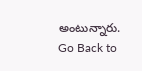అంటున్నారు.
Go Back to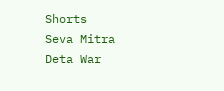Shorts
Seva Mitra
Deta War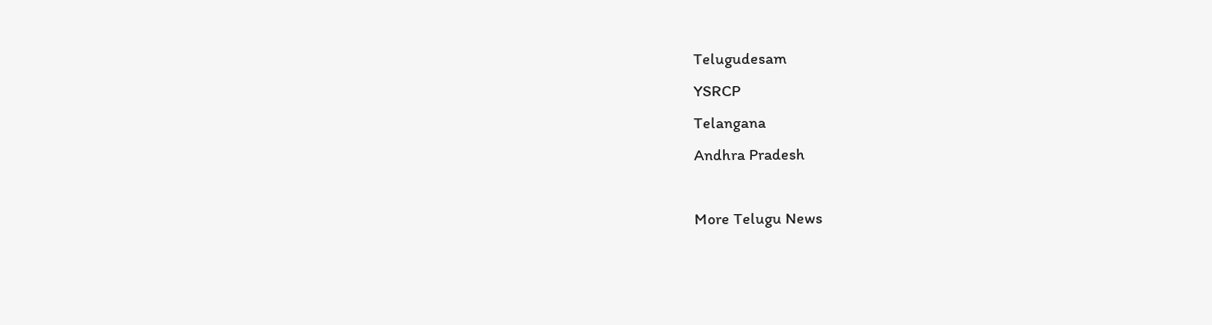Telugudesam
YSRCP
Telangana
Andhra Pradesh

More Telugu News